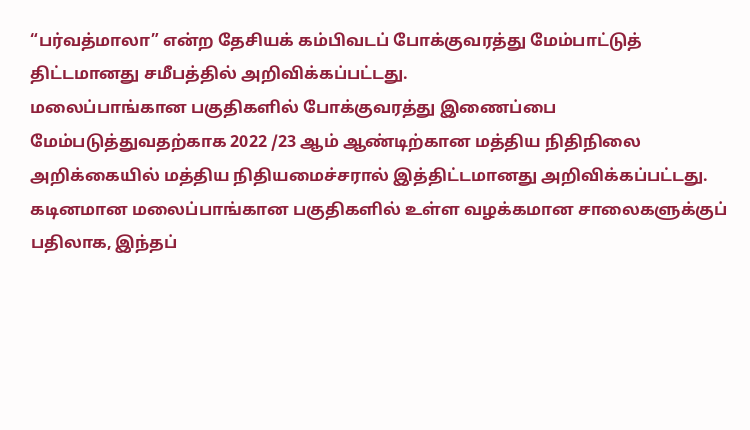“பர்வத்மாலா” என்ற தேசியக் கம்பிவடப் போக்குவரத்து மேம்பாட்டுத் திட்டமானது சமீபத்தில் அறிவிக்கப்பட்டது.
மலைப்பாங்கான பகுதிகளில் போக்குவரத்து இணைப்பை மேம்படுத்துவதற்காக 2022 /23 ஆம் ஆண்டிற்கான மத்திய நிதிநிலை அறிக்கையில் மத்திய நிதியமைச்சரால் இத்திட்டமானது அறிவிக்கப்பட்டது.
கடினமான மலைப்பாங்கான பகுதிகளில் உள்ள வழக்கமான சாலைகளுக்குப் பதிலாக, இந்தப்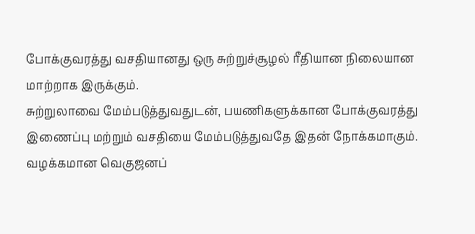போக்குவரத்து வசதியானது ஒரு சுற்றுச்சூழல் ரீதியான நிலையான மாற்றாக இருக்கும்.
சுற்றுலாவை மேம்படுத்துவதுடன், பயணிகளுக்கான போக்குவரத்து இணைப்பு மற்றும் வசதியை மேம்படுத்துவதே இதன் நோக்கமாகும்.
வழக்கமான வெகுஜனப்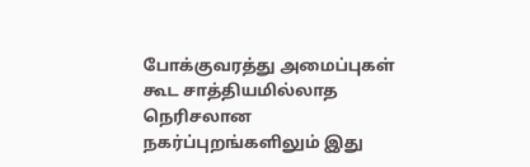போக்குவரத்து அமைப்புகள் கூட சாத்தியமில்லாத நெரிசலான நகர்ப்புறங்களிலும் இது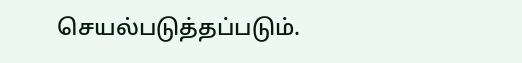செயல்படுத்தப்படும்.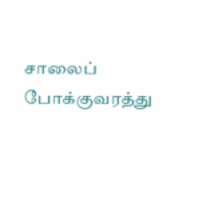சாலைப் போக்குவரத்து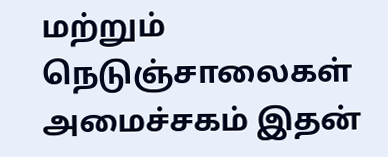மற்றும் நெடுஞ்சாலைகள் அமைச்சகம் இதன்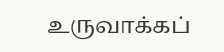உருவாக்கப்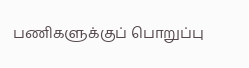பணிகளுக்குப் பொறுப்பு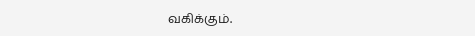வகிக்கும்.